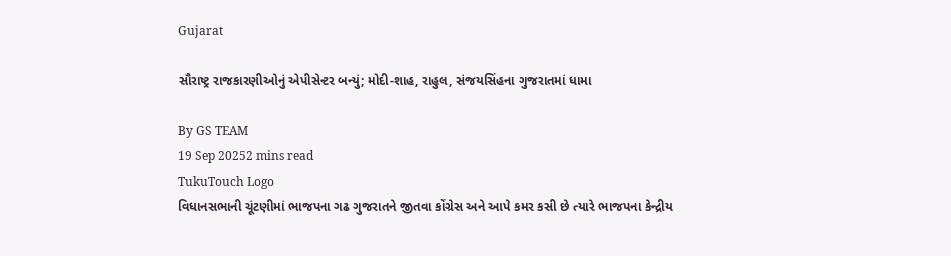Gujarat

સૌરાષ્ટ્ર રાજકારણીઓનું એપીસેન્ટર બન્યું; મોદી-શાહ, રાહુલ, સંજયસિંહના ગુજરાતમાં ધામા

By GS TEAM
19 Sep 20252 mins read
TukuTouch Logo
વિધાનસભાની ચૂંટણીમાં ભાજપના ગઢ ગુજરાતને જીતવા કોંગ્રેસ અને આપે કમર કસી છે ત્યારે ભાજપના કેન્દ્રીય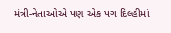મંત્રી-નેતાઓએ પણ એક પગ દિલ્હીમાં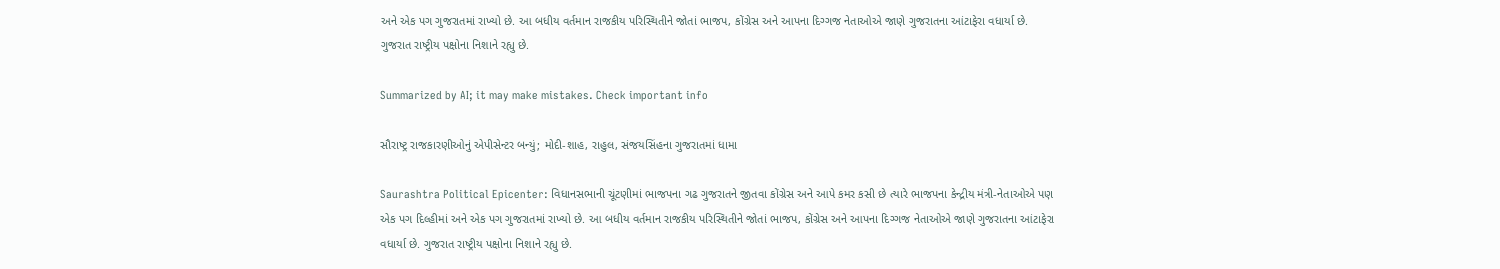અને એક પગ ગુજરાતમાં રાખ્યો છે. આ બધીય વર્તમાન રાજકીય પરિસ્થિતીને જોતાં ભાજપ, કોંગ્રેસ અને આપના દિગ્ગજ નેતાઓએ જાણે ગુજરાતના આંટાફેરા વધાર્યા છે. ગુજરાત રાષ્ટ્રીય પક્ષોના નિશાને રહ્યુ છે.

Summarized by AI; it may make mistakes. Check important info

સૌરાષ્ટ્ર રાજકારણીઓનું એપીસેન્ટર બન્યું; મોદી-શાહ, રાહુલ, સંજયસિંહના ગુજરાતમાં ધામા

Saurashtra Political Epicenter: વિધાનસભાની ચૂંટણીમાં ભાજપના ગઢ ગુજરાતને જીતવા કોંગ્રેસ અને આપે કમર કસી છે ત્યારે ભાજપના કેન્દ્રીય મંત્રી-નેતાઓએ પણ એક પગ દિલ્હીમાં અને એક પગ ગુજરાતમાં રાખ્યો છે. આ બધીય વર્તમાન રાજકીય પરિસ્થિતીને જોતાં ભાજપ, કોંગ્રેસ અને આપના દિગ્ગજ નેતાઓએ જાણે ગુજરાતના આંટાફેરા વધાર્યા છે. ગુજરાત રાષ્ટ્રીય પક્ષોના નિશાને રહ્યુ છે.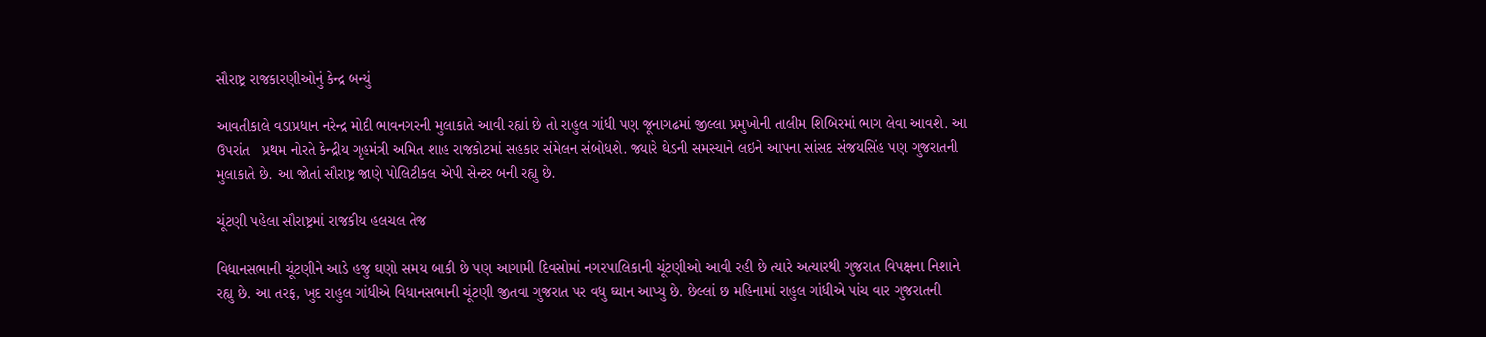સૌરાષ્ટ્ર રાજકારણીઓનું કેન્દ્ર બન્યું

આવતીકાલે વડાપ્રધાન નરેન્દ્ર મોદી ભાવનગરની મુલાકાતે આવી રહ્યાં છે તો રાહુલ ગાંધી પણ જૂનાગઢમાં જીલ્લા પ્રમુખોની તાલીમ શિબિરમાં ભાગ લેવા આવશે. આ ઉપરાંત   પ્રથમ નોરતે કેન્દ્રીય ગૃહમંત્રી અમિત શાહ રાજકોટમાં સહકાર સંમેલન સંબોધશે. જ્યારે ઘેડની સમસ્યાને લઇને આપના સાંસદ સંજયસિંહ પણ ગુજરાતની મુલાકાતે છે. આ જોતાં સૌરાષ્ટ્ર જાણે પોલિટીકલ એપી સેન્ટર બની રહ્યુ છે.

ચૂંટણી પહેલા સૌરાષ્ટ્રમાં રાજકીય હલચલ તેજ

વિધાનસભાની ચૂંટણીને આડે હજુ ઘણો સમય બાકી છે પણ આગામી દિવસોમાં નગરપાલિકાની ચૂંટણીઓ આવી રહી છે ત્યારે અત્યારથી ગુજરાત વિપક્ષના નિશાને રહ્યુ છે. આ તરફ, ખુદ રાહુલ ગાંધીએ વિધાનસભાની ચૂંટણી જીતવા ગુજરાત પર વધુ ઘ્યાન આપ્યુ છે. છેલ્લાં છ મહિનામાં રાહુલ ગાંધીએ પાંચ વાર ગુજરાતની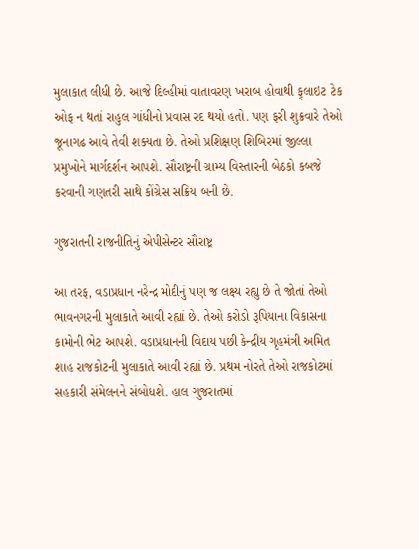મુલાકાત લીધી છે. આજે દિલ્હીમાં વાતાવરણ ખરાબ હોવાથી ફ્‌લાઇટ ટેક ઓફ ન થતાં રાહુલ ગાંધીનો પ્રવાસ રદ થયો હતો. પણ ફરી શુક્રવારે તેઓ જૂનાગઢ આવે તેવી શક્યતા છે. તેઓ પ્રશિક્ષણ શિબિરમાં જીલ્લા પ્રમુખોને માર્ગદર્શન આપશે. સૌરાષ્ટ્રની ગ્રામ્ય વિસ્તારની બેઠકો કબજે કરવાની ગણતરી સાથે કોંગ્રેસ સક્રિય બની છે.

ગુજરાતની રાજનીતિનું એપીસેન્ટર સૌરાષ્ટ્ર

આ તરફ, વડાપ્રધાન નરેન્દ્ર મોદીનું પણ જ લક્ષ્ય રહ્યુ છે તે જોતાં તેઓ ભાવનગરની મુલાકાતે આવી રહ્યાં છે. તેઓ કરોડો રૂપિયાના વિકાસના કામોની ભેટ આપશે. વડાપ્રધાનની વિદાય પછી કેન્દ્રીય ગૃહમંત્રી અમિત શાહ રાજકોટની મુલાકાતે આવી રહ્યાં છે. પ્રથમ નોરતે તેઓ રાજકોટમાં સહકારી સંમેલનને સંબોધશે. હાલ ગુજરાતમાં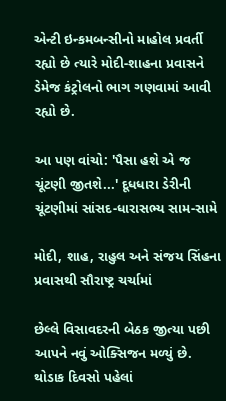એન્ટી ઇન્કમબન્સીનો માહોલ પ્રવર્તી રહ્યો છે ત્યારે મોદી-શાહના પ્રવાસને ડેમેજ કંટ્રોલનો ભાગ ગણવામાં આવી રહ્યો છે.

આ પણ વાંચો: 'પૈસા હશે એ જ ચૂંટણી જીતશે...' દૂધધારા ડેરીની ચૂંટણીમાં સાંસદ-ધારાસભ્ય સામ-સામે

મોદી, શાહ, રાહુલ અને સંજય સિંહના પ્રવાસથી સૌરાષ્ટ્ર ચર્ચામાં

છેલ્લે વિસાવદરની બેઠક જીત્યા પછી આપને નવું ઓક્સિજન મળ્યું છે. થોડાક દિવસો પહેલાં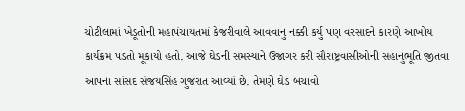ચોટીલામાં ખેડૂતોની મહાપંચાયતમાં કેજરીવાલે આવવાનુ નક્કી કર્યુ પણ વરસાદને કારણે આખોય કાર્યક્રમ પડતો મૂકાયો હતો. આજે ઘેડની સમસ્યાને ઉજાગર કરી સૌરાષ્ટ્રવાસીઓની સહાનુભૂતિ જીતવા આપના સાંસદ સંજયસિંહ ગુજરાત આવ્યાં છે. તેમણે ઘેડ બચાવો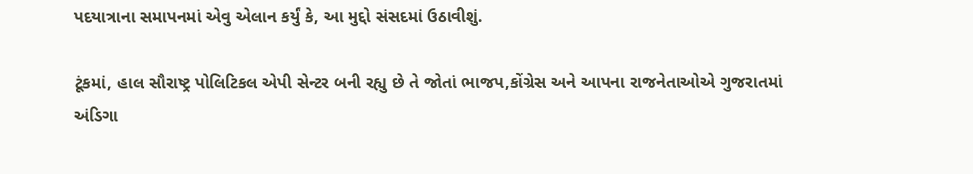પદયાત્રાના સમાપનમાં એવુ એલાન કર્યું કે, આ મુદ્દો સંસદમાં ઉઠાવીશું.

ટૂંકમાં, હાલ સૌરાષ્ટ્ર પોલિટિકલ એપી સેન્ટર બની રહ્યુ છે તે જોતાં ભાજપ,કોંગ્રેસ અને આપના રાજનેતાઓએ ગુજરાતમાં અંડિગા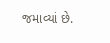જમાવ્યાં છે.